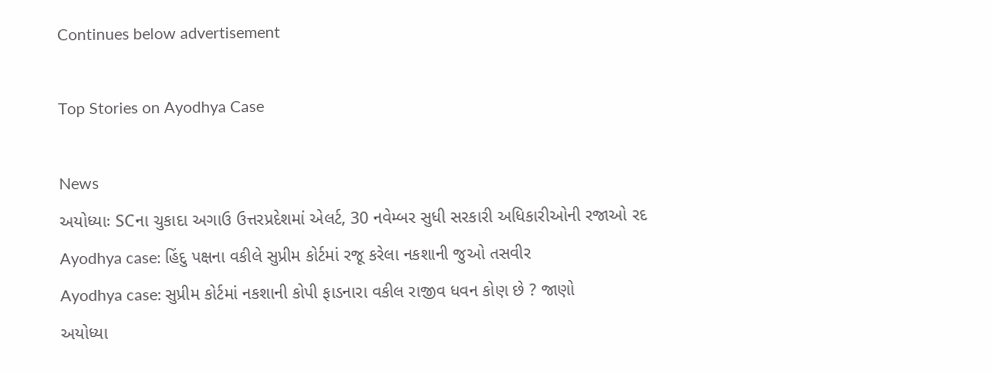Continues below advertisement

Top Stories on Ayodhya Case

News
અયોધ્યાઃ SCના ચુકાદા અગાઉ ઉત્તરપ્રદેશમાં એલર્ટ, 30 નવેમ્બર સુધી સરકારી અધિકારીઓની રજાઓ રદ
Ayodhya case: હિંદુ પક્ષના વકીલે સુપ્રીમ કોર્ટમાં રજૂ કરેલા નકશાની જુઓ તસવીર
Ayodhya case: સુપ્રીમ કોર્ટમાં નકશાની કોપી ફાડનારા વકીલ રાજીવ ધવન કોણ છે ? જાણો
અયોધ્યા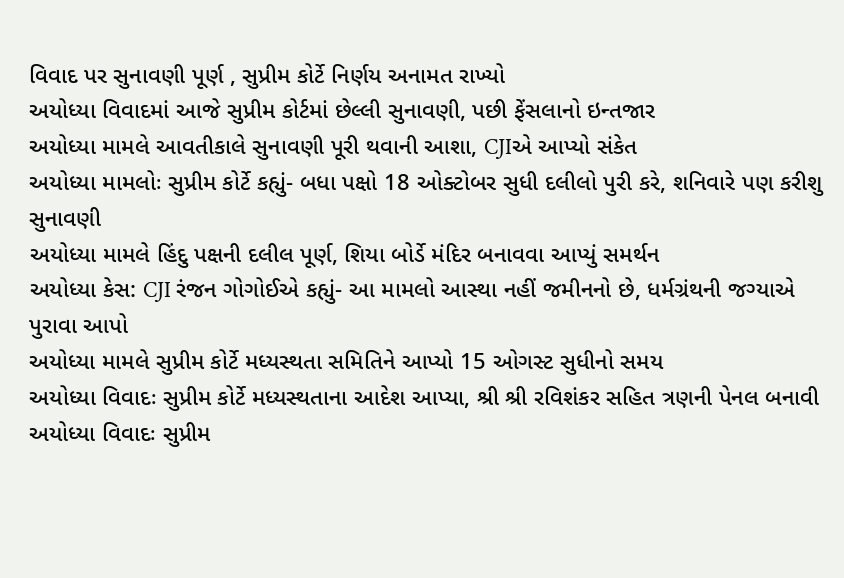વિવાદ પર સુનાવણી પૂર્ણ , સુપ્રીમ કોર્ટે નિર્ણય અનામત રાખ્યો
અયોધ્યા વિવાદમાં આજે સુપ્રીમ કોર્ટમાં છેલ્લી સુનાવણી, પછી ફેંસલાનો ઇન્તજાર
અયોધ્યા મામલે આવતીકાલે સુનાવણી પૂરી થવાની આશા, CJIએ આપ્યો સંકેત
અયોધ્યા મામલોઃ સુપ્રીમ કોર્ટે કહ્યું- બધા પક્ષો 18 ઓક્ટોબર સુધી દલીલો પુરી કરે, શનિવારે પણ કરીશુ સુનાવણી
અયોધ્યા મામલે હિંદુ પક્ષની દલીલ પૂર્ણ, શિયા બોર્ડે મંદિર બનાવવા આપ્યું સમર્થન
અયોધ્યા કેસ: CJI રંજન ગોગોઈએ કહ્યું- આ મામલો આસ્થા નહીં જમીનનો છે, ધર્મગ્રંથની જગ્યાએ પુરાવા આપો
અયોધ્યા મામલે સુપ્રીમ કોર્ટે મધ્યસ્થતા સમિતિને આપ્યો 15 ઓગસ્ટ સુધીનો સમય
અયોધ્યા વિવાદઃ સુપ્રીમ કોર્ટે મધ્યસ્થતાના આદેશ આપ્યા, શ્રી શ્રી રવિશંકર સહિત ત્રણની પેનલ બનાવી
અયોધ્યા વિવાદઃ સુપ્રીમ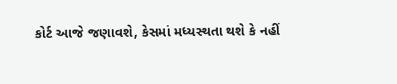કોર્ટ આજે જણાવશે, કેસમાં મધ્યસ્થતા થશે કે નહીં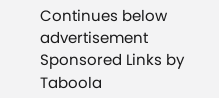Continues below advertisement
Sponsored Links by Taboola